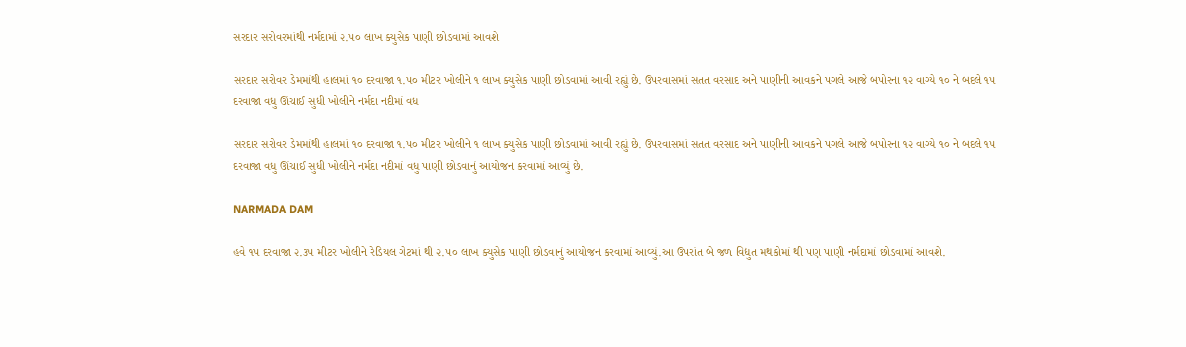સરદાર સરોવરમાંથી નર્મદામાં ૨.૫૦ લાખ ક્યુસેક પાણી છોડવામાં આવશે

સરદાર સરોવર ડેમમાંથી હાલમાં ૧૦ દરવાજા ૧.૫૦ મીટર ખોલીને ૧ લાખ ક્યુસેક પાણી છોડવામાં આવી રહ્યું છે. ઉપરવાસમાં સતત વરસાદ અને પાણીની આવકને પગલે આજે બપોરના ૧૨ વાગ્યે ૧૦ ને બદલે ૧૫ દરવાજા વધુ ઊંચાઈ સુધી ખોલીને નર્મદા નદીમાં વધ

સરદાર સરોવર ડેમમાંથી હાલમાં ૧૦ દરવાજા ૧.૫૦ મીટર ખોલીને ૧ લાખ ક્યુસેક પાણી છોડવામાં આવી રહ્યું છે. ઉપરવાસમાં સતત વરસાદ અને પાણીની આવકને પગલે આજે બપોરના ૧૨ વાગ્યે ૧૦ ને બદલે ૧૫ દરવાજા વધુ ઊંચાઈ સુધી ખોલીને નર્મદા નદીમાં વધુ પાણી છોડવાનું આયોજન કરવામાં આવ્યું છે.

NARMADA DAM

હવે ૧૫ દરવાજા ૨.૩૫ મીટર ખોલીને રેડિયલ ગેટમાં થી ૨.૫૦ લાખ ક્યુસેક પાણી છોડવાનું આયોજન કરવામાં આવ્યું.આ ઉપરાંત બે જળ વિદ્યુત મથકોમાં થી પણ પાણી નર્મદામાં છોડવામાં આવશે.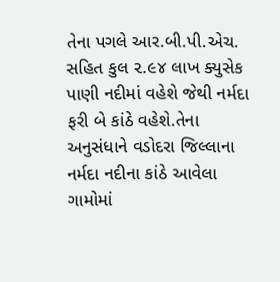તેના પગલે આર.બી.પી.એચ. સહિત કુલ ૨.૯૪ લાખ ક્યુસેક પાણી નદીમાં વહેશે જેથી નર્મદા ફરી બે કાંઠે વહેશે.તેના અનુસંધાને વડોદરા જિલ્લાના નર્મદા નદીના કાંઠે આવેલા ગામોમાં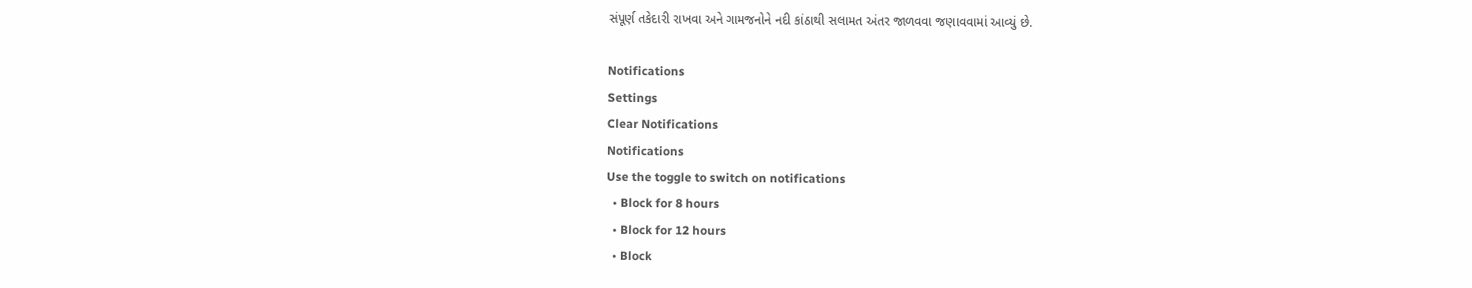સંપૂર્ણ તકેદારી રાખવા અને ગામજનોને નદી કાંઠાથી સલામત અંતર જાળવવા જણાવવામાં આવ્યું છે.

Notifications
Settings
Clear Notifications
Notifications
Use the toggle to switch on notifications
  • Block for 8 hours
  • Block for 12 hours
  • Block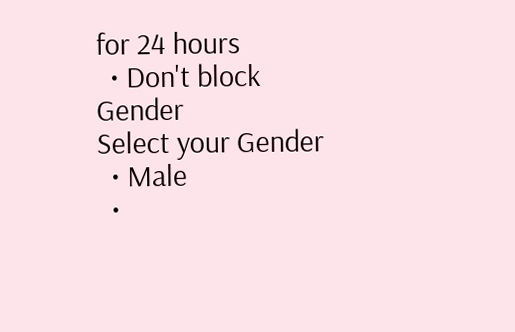for 24 hours
  • Don't block
Gender
Select your Gender
  • Male
  •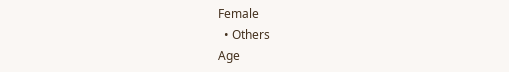Female
  • Others
Age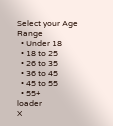Select your Age Range
  • Under 18
  • 18 to 25
  • 26 to 35
  • 36 to 45
  • 45 to 55
  • 55+
loader
X